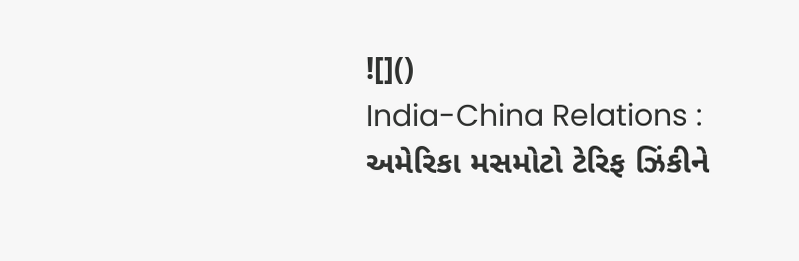![]()
India-China Relations : અમેરિકા મસમોટો ટેરિફ ઝિંકીને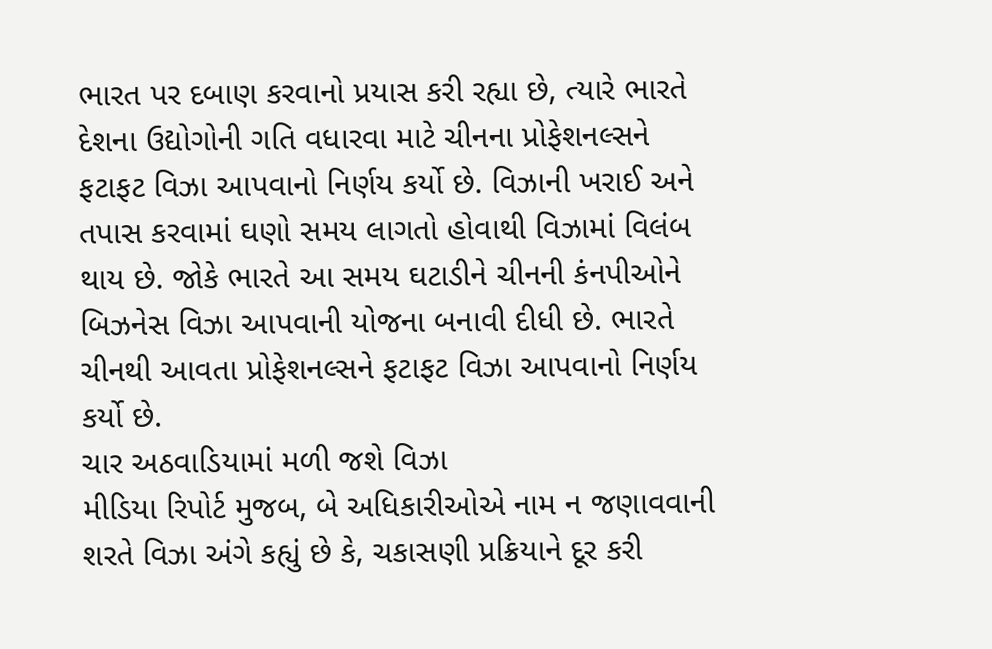ભારત પર દબાણ કરવાનો પ્રયાસ કરી રહ્યા છે, ત્યારે ભારતે દેશના ઉદ્યોગોની ગતિ વધારવા માટે ચીનના પ્રોફેશનલ્સને ફટાફટ વિઝા આપવાનો નિર્ણય કર્યો છે. વિઝાની ખરાઈ અને તપાસ કરવામાં ઘણો સમય લાગતો હોવાથી વિઝામાં વિલંબ થાય છે. જોકે ભારતે આ સમય ઘટાડીને ચીનની કંનપીઓને બિઝનેસ વિઝા આપવાની યોજના બનાવી દીધી છે. ભારતે ચીનથી આવતા પ્રોફેશનલ્સને ફટાફટ વિઝા આપવાનો નિર્ણય કર્યો છે.
ચાર અઠવાડિયામાં મળી જશે વિઝા
મીડિયા રિપોર્ટ મુજબ, બે અધિકારીઓએ નામ ન જણાવવાની શરતે વિઝા અંગે કહ્યું છે કે, ચકાસણી પ્રક્રિયાને દૂર કરી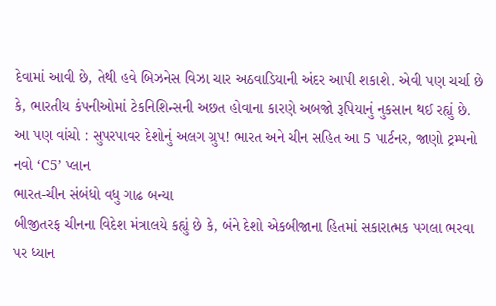દેવામાં આવી છે, તેથી હવે બિઝનેસ વિઝા ચાર અઠવાડિયાની અંદર આપી શકાશે. એવી પણ ચર્ચા છે કે, ભારતીય કંપનીઓમાં ટેકનિશિન્સની અછત હોવાના કારણે અબજો રૂપિયાનું નુકસાન થઈ રહ્યું છે.
આ પણ વાંચો : સુપરપાવર દેશોનું અલગ ગ્રુપ! ભારત અને ચીન સહિત આ 5 પાર્ટનર, જાણો ટ્રમ્પનો નવો ‘C5’ પ્લાન
ભારત-ચીન સંબંધો વધુ ગાઢ બન્યા
બીજીતરફ ચીનના વિદેશ મંત્રાલયે કહ્યું છે કે, બંને દેશો એકબીજાના હિતમાં સકારાત્મક પગલા ભરવા પર ધ્યાન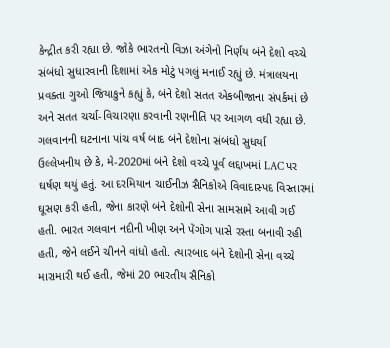કેન્દ્રીત કરી રહ્યા છે. જોકે ભારતનો વિઝા અંગેનો નિર્ણય બંને દેશો વચ્ચે સંબંધો સુધારવાની દિશામાં એક મોટું પગલું મનાઈ રહ્યું છે. મંત્રાલયના પ્રવક્તા ગુઓ જિયાકુને કહ્યું કે, બંને દેશો સતત એકબીજાના સંપર્કમાં છે અને સતત ચર્ચા-વિચારણા કરવાની રણનીતિ પર આગળ વધી રહ્યા છે.
ગલવાનની ઘટનાના પાંચ વર્ષ બાદ બંને દેશોના સંબંધો સુધર્યા
ઉલ્લેખનીય છે કે, મે-2020માં બંને દેશો વચ્ચે પૂર્વ લદ્દાખમાં LAC પર ઘર્ષણ થયું હતું. આ દરમિયાન ચાઈનીઝ સૈનિકોએ વિવાદાસ્પદ વિસ્તારમાં ઘૂસણ કરી હતી, જેના કારણે બંને દેશોની સેના સામસામે આવી ગઈ હતી. ભારત ગલવાન નદીની ખીણ અને પેંગોગ પાસે રસ્તા બનાવી રહી હતી, જેને લઈને ચીનને વાંધો હતો. ત્યારબાદ બંને દેશોની સેના વચ્ચે મારામારી થઈ હતી, જેમાં 20 ભારતીય સૈનિકો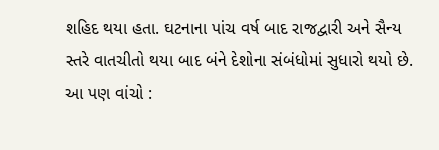શહિદ થયા હતા. ઘટનાના પાંચ વર્ષ બાદ રાજદ્વારી અને સૈન્ય સ્તરે વાતચીતો થયા બાદ બંને દેશોના સંબંધોમાં સુધારો થયો છે.
આ પણ વાંચો :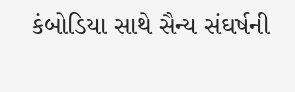કંબોડિયા સાથે સૈન્ય સંઘર્ષની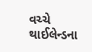વચ્ચે થાઈલેન્ડના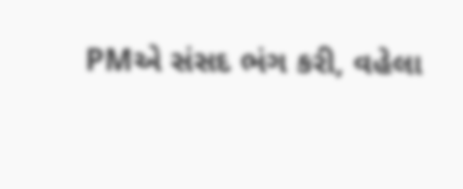PMએ સંસદ ભંગ કરી, વહેલા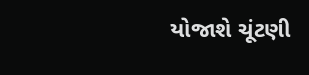યોજાશે ચૂંટણી